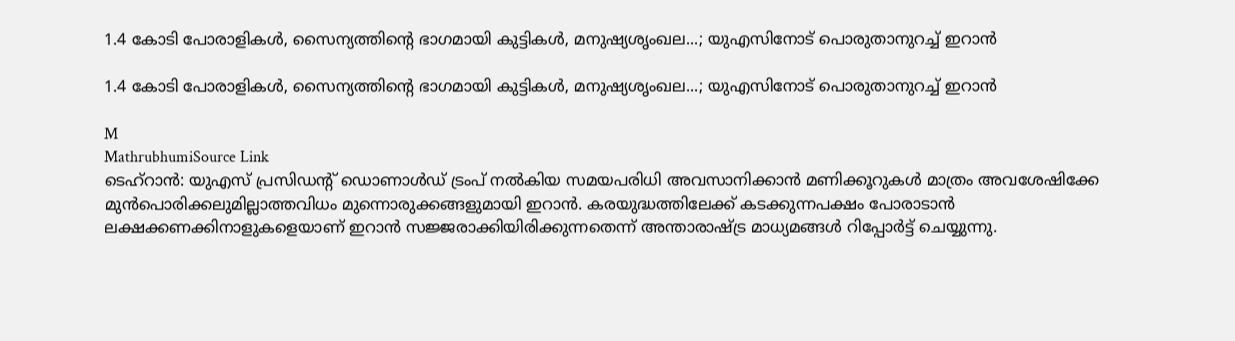1.4 കോടി പോരാളികൾ, സൈന്യത്തിന്റെ ഭാഗമായി കുട്ടികൾ, മനുഷ്യശൃംഖല...; യുഎസിനോട് പൊരുതാനുറച്ച് ഇറാൻ

1.4 കോടി പോരാളികൾ, സൈന്യത്തിന്റെ ഭാഗമായി കുട്ടികൾ, മനുഷ്യശൃംഖല...; യുഎസിനോട് പൊരുതാനുറച്ച് ഇറാൻ

M
MathrubhumiSource Link
ടെഹ്‌റാൻ: യുഎസ് പ്രസിഡന്റ് ഡൊണാൾഡ് ട്രംപ് നൽകിയ സമയപരിധി അവസാനിക്കാൻ മണിക്കൂറുകൾ മാത്രം അവശേഷിക്കേ മുൻപൊരിക്കലുമില്ലാത്തവിധം മുന്നൊരുക്കങ്ങളുമായി ഇറാൻ. കരയുദ്ധത്തിലേക്ക് കടക്കുന്നപക്ഷം പോരാടാൻ ലക്ഷക്കണക്കിനാളുകളെയാണ് ഇറാൻ സജ്ജരാക്കിയിരിക്കുന്നതെന്ന് അന്താരാഷ്ട്ര മാധ്യമങ്ങൾ റിപ്പോർട്ട് ചെയ്യുന്നു.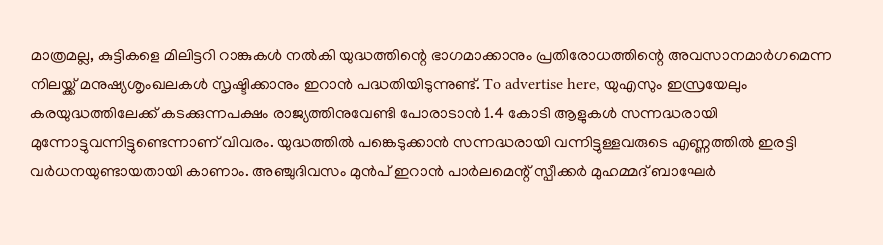മാത്രമല്ല, കുട്ടികളെ മിലിട്ടറി റാങ്കുകൾ നൽകി യുദ്ധത്തിന്റെ ഭാഗമാക്കാനും പ്രതിരോധത്തിന്റെ അവസാനമാർഗമെന്ന നിലയ്ക്ക് മനുഷ്യശൃംഖലകൾ സൃഷ്ടിക്കാനും ഇറാൻ പദ്ധതിയിടുന്നുണ്ട്. To advertise here, യുഎസും ഇസ്രയേലും കരയുദ്ധത്തിലേക്ക് കടക്കുന്നപക്ഷം രാജ്യത്തിനുവേണ്ടി പോരാടാൻ 1.4 കോടി ആളുകൾ സന്നദ്ധരായി മുന്നോട്ടുവന്നിട്ടുണ്ടെന്നാണ് വിവരം. യുദ്ധത്തിൽ പങ്കെടുക്കാൻ സന്നദ്ധരായി വന്നിട്ടുള്ളവരുടെ എണ്ണത്തിൽ ഇരട്ടി വർധനയുണ്ടായതായി കാണാം. അഞ്ചുദിവസം മുൻപ് ഇറാൻ പാർലമെന്റ് സ്പീക്കർ മുഹമ്മദ് ബാഘേർ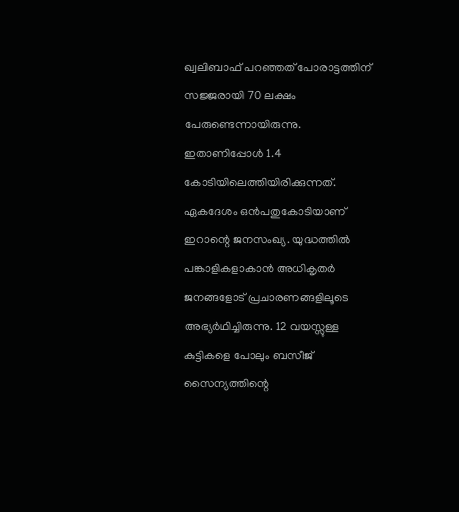ഖ്വലിബാഫ് പറഞ്ഞത് പോരാട്ടത്തിന് സജ്ജരായി 70 ലക്ഷം പേരുണ്ടെന്നായിരുന്നു. ഇതാണിപ്പോൾ 1.4 കോടിയിലെത്തിയിരിക്കുന്നത്. ഏകദേശം ഒൻപതുകോടിയാണ് ഇറാന്റെ ജനസംഖ്യ. യുദ്ധത്തിൽ പങ്കാളികളാകാൻ അധികൃതർ ജനങ്ങളോട് പ്രചാരണങ്ങളിലൂടെ അഭ്യർഥിച്ചിരുന്നു. 12 വയസ്സുള്ള കുട്ടികളെ പോലും ബസീജ് സൈന്യത്തിന്റെ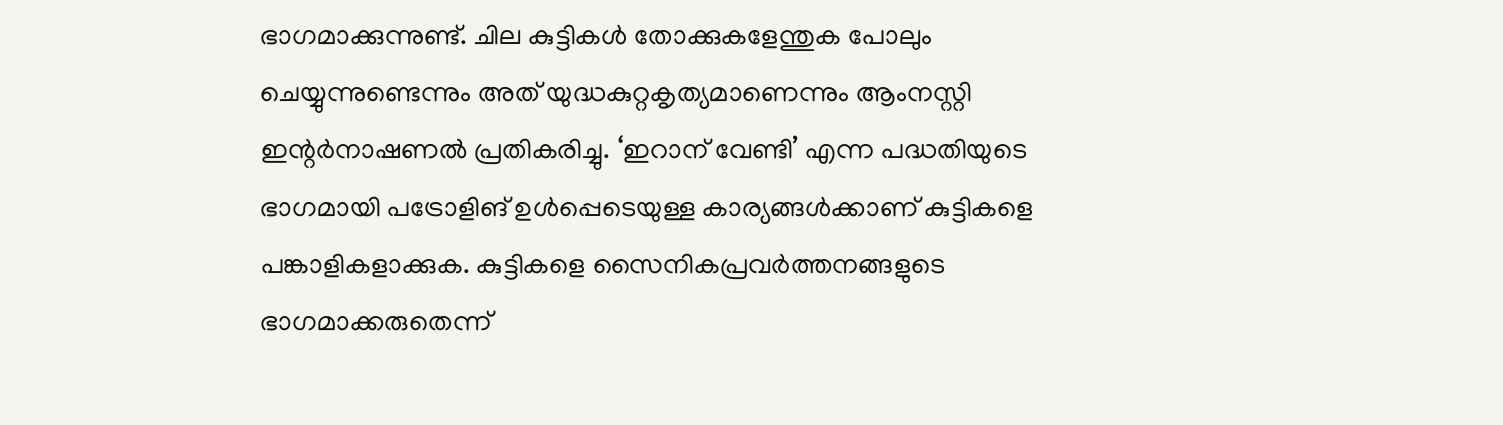ഭാഗമാക്കുന്നുണ്ട്. ചില കുട്ടികൾ തോക്കുകളേന്തുക പോലും ചെയ്യുന്നുണ്ടെന്നും അത് യുദ്ധകുറ്റകൃത്യമാണെന്നും ആംനസ്റ്റി ഇന്റർനാഷണൽ പ്രതികരിച്ചു. ‘ഇറാന് വേണ്ടി’ എന്ന പദ്ധതിയുടെ ഭാഗമായി പട്രോളിങ് ഉൾപ്പെടെയുള്ള കാര്യങ്ങൾക്കാണ് കുട്ടികളെ പങ്കാളികളാക്കുക. കുട്ടികളെ സൈനികപ്രവർത്തനങ്ങളുടെ ഭാഗമാക്കരുതെന്ന്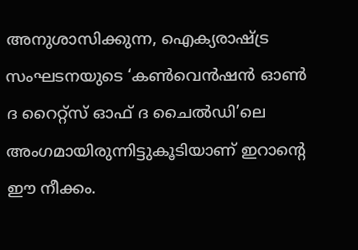അനുശാസിക്കുന്ന, ഐക്യരാഷ്ട്ര സംഘടനയുടെ ‘കൺവെൻഷൻ ഓൺ ദ റൈറ്റ്‌സ് ഓഫ് ദ ചൈൽഡി’ലെ അംഗമായിരുന്നിട്ടുകൂടിയാണ് ഇറാന്റെ ഈ നീക്കം.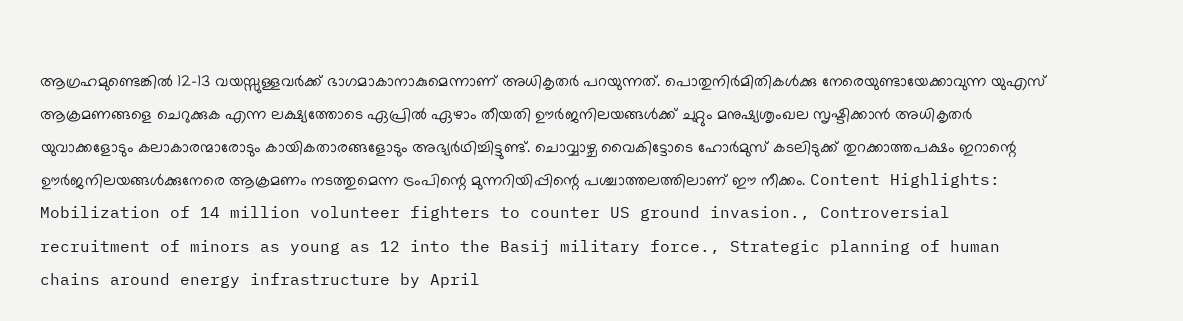ആഗ്രഹമുണ്ടെങ്കിൽ 12-13 വയസ്സുള്ളവർക്ക് ഭാഗമാകാനാകുമെന്നാണ് അധികൃതർ പറയുന്നത്. പൊതുനിർമിതികൾക്കു നേരെയുണ്ടായേക്കാവുന്ന യുഎസ് ആക്രമണങ്ങളെ ചെറുക്കുക എന്ന ലക്ഷ്യത്തോടെ ഏപ്രിൽ ഏഴാം തീയതി ഊർജനിലയങ്ങൾക്ക് ചുറ്റും മനുഷ്യശൃംഖല സൃഷ്ടിക്കാൻ അധികൃതർ യുവാക്കളോടും കലാകാരന്മാരോടും കായികതാരങ്ങളോടും അഭ്യർഥിച്ചിട്ടുണ്ട്. ചൊവ്വാഴ്ച വൈകിട്ടോടെ ഹോർമുസ് കടലിടുക്ക് തുറക്കാത്തപക്ഷം ഇറാന്റെ ഊർജനിലയങ്ങൾക്കുനേരെ ആക്രമണം നടത്തുമെന്ന ട്രംപിന്റെ മുന്നറിയിപ്പിന്റെ പശ്ചാത്തലത്തിലാണ് ഈ നീക്കം. Content Highlights: Mobilization of 14 million volunteer fighters to counter US ground invasion., Controversial recruitment of minors as young as 12 into the Basij military force., Strategic planning of human chains around energy infrastructure by April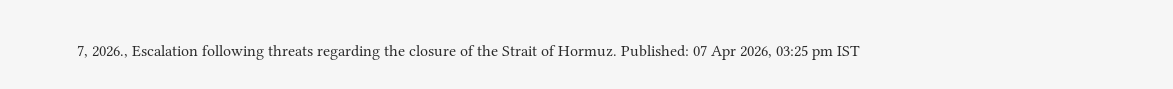7, 2026., Escalation following threats regarding the closure of the Strait of Hormuz. Published: 07 Apr 2026, 03:25 pm IST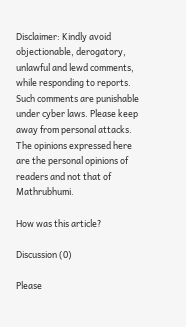Disclaimer: Kindly avoid objectionable, derogatory, unlawful and lewd comments, while responding to reports. Such comments are punishable under cyber laws. Please keep away from personal attacks. The opinions expressed here are the personal opinions of readers and not that of Mathrubhumi.

How was this article?

Discussion (0)

Please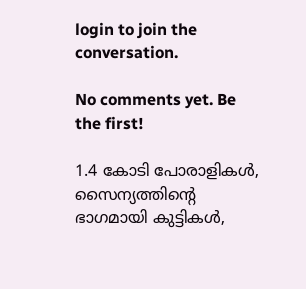login to join the conversation.

No comments yet. Be the first!

1.4 കോടി പോരാളികൾ, സൈന്യത്തിന്റെ ഭാഗമായി കുട്ടികൾ,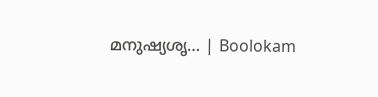മനുഷ്യശൃ… | Boolokam